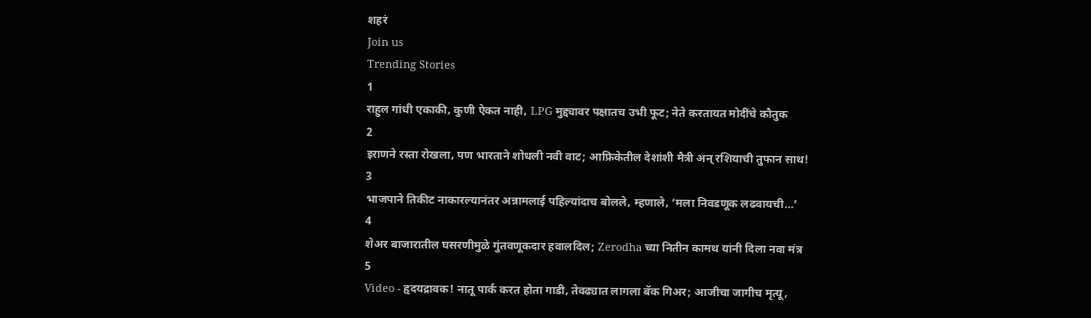शहरं
Join us
Trending Stories
1
राहुल गांधी एकाकी, कुणी ऐकत नाही, LPG मुद्द्यावर पक्षातच उभी फूट; नेते करतायत मोदींचे कौतुक
2
इराणने रस्ता रोखला, पण भारताने शोधली नवी वाट; आफ्रिकेतील देशांशी मैत्री अन् रशियाची तुफान साथ!
3
भाजपाने तिकीट नाकारल्यानंतर अन्नामलाई पहिल्यांदाच बोलले, म्हणाले, ‘मला निवडणूक लढवायची…’
4
शेअर बाजारातील घसरणीमुळे गुंतवणूकदार हवालदिल; Zerodha च्या नितीन कामथ यांनी दिला नवा मंत्र
5
Video - हृदयद्रावक! नातू पार्क करत होता गाडी, तेवढ्यात लागला बॅक गिअर; आजीचा जागीच मृत्यू,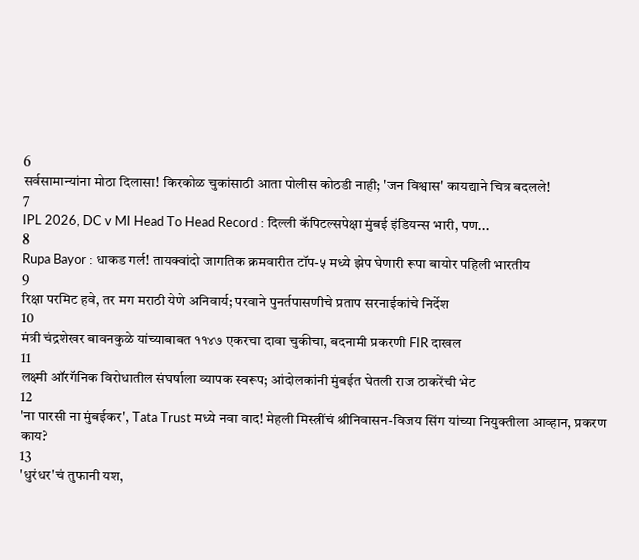6
सर्वसामान्यांना मोठा दिलासा! किरकोळ चुकांसाठी आता पोलीस कोठडी नाही; 'जन विश्वास' कायद्याने चित्र बदलले!
7
IPL 2026, DC v MI Head To Head Record : दिल्ली कॅपिटल्सपेक्षा मुंबई इंडियन्स भारी, पण...
8
Rupa Bayor : धाकड गर्ल! तायक्वांदो जागतिक क्रमवारीत टॉप-५ मध्ये झेप घेणारी रूपा बायोर पहिली भारतीय
9
रिक्षा परमिट हवे, तर मग मराठी येणे अनिवार्य; परवाने पुनर्तपासणीचे प्रताप सरनाईकांचे निर्देश
10
मंत्री चंद्रशेखर बावनकुळे यांच्याबाबत ११४७ एकरचा दावा चुकीचा, बदनामी प्रकरणी FIR दाखल
11
लक्ष्मी ऑरगॅनिक विरोधातील संघर्षाला व्यापक स्वरूप; आंदोलकांनी मुंबईत घेतली राज ठाकरेंची भेट
12
'ना पारसी ना मुंबईकर', Tata Trust मध्ये नवा वाद! मेहली मिस्त्रींचं श्रीनिवासन-विजय सिंग यांच्या नियुक्तीला आव्हान, प्रकरण काय?
13
'धुरंधर'चं तुफानी यश,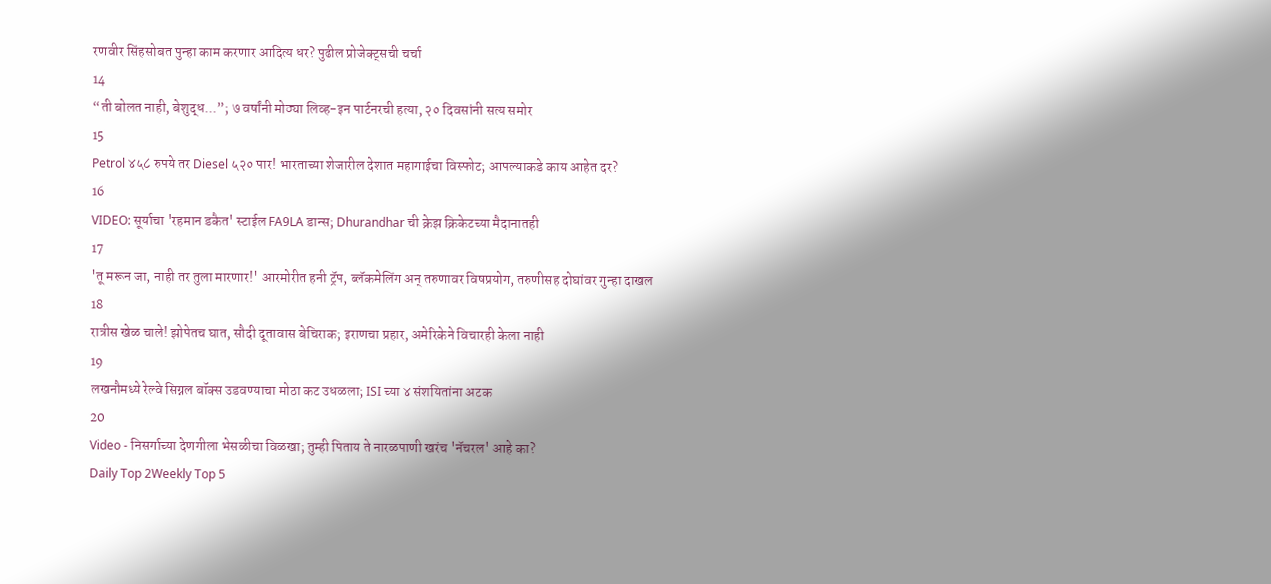रणवीर सिंहसोबत पुन्हा काम करणार आदित्य धर? पुढील प्रोजेक्ट्सची चर्चा
14
“ती बोलत नाही, बेशुद्ध...”; ७ वर्षांनी मोठ्या लिव्ह-इन पार्टनरची हत्या, २० दिवसांनी सत्य समोर
15
Petrol ४५८ रुपये तर Diesel ५२० पार! भारताच्या शेजारील देशात महागाईचा विस्फोट; आपल्याकडे काय आहेत दर?
16
VIDEO: सूर्याचा 'रहमान डकैत' स्टाईल FA9LA डान्स; Dhurandhar ची क्रेझ क्रिकेटच्या मैदानातही
17
'तू मरून जा, नाही तर तुला मारणार!' आरमोरीत हनी ट्रॅप, ब्लॅकमेलिंग अन् तरुणावर विषप्रयोग, तरुणीसह दोघांवर गुन्हा दाखल
18
रात्रीस खेळ चाले! झोपेतच घात, सौदी दूतावास बेचिराक; इराणचा प्रहार, अमेरिकेने विचारही केला नाही
19
लखनौमध्ये रेल्वे सिग्नल बॉक्स उडवण्याचा मोठा कट उधळला; ISI च्या ४ संशयितांना अटक
20
Video - निसर्गाच्या देणगीला भेसळीचा विळखा; तुम्ही पिताय ते नारळपाणी खरंच 'नॅचरल' आहे का?
Daily Top 2Weekly Top 5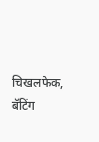चिखलफेक, बॅटिंग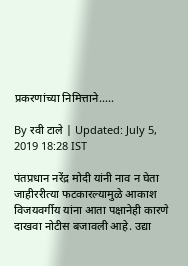प्रकरणांच्या निमित्ताने.....

By रवी टाले | Updated: July 5, 2019 18:28 IST

पंतप्रधान नरेंद्र मोदी यांनी नाव न घेता जाहीररीत्या फटकारल्यामुळे आकाश विजयवर्गीय यांना आता पक्षानेही कारणे दाखवा नोटीस बजावली आहे. उद्या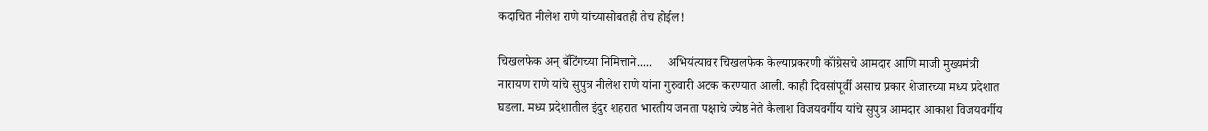कदाचित नीलेश राणे यांच्यासोबतही तेच होईल!

चिखलफेक अन् बॅटिंगच्या निमित्ताने.....     अभियंत्यावर चिखलफेक केल्याप्रकरणी कॉंग्रेसचे आमदार आणि माजी मुख्यमंत्री नारायण राणे यांचे सुपुत्र नीलेश राणे यांना गुरुवारी अटक करण्यात आली. काही दिवसांपूर्वी असाच प्रकार शेजारच्या मध्य प्रदेशात घडला. मध्य प्रदेशातील इंदुर शहरात भारतीय जनता पक्षाचे ज्येष्ठ नेते कैलाश विजयवर्गीय यांचे सुपुत्र आमदार आकाश विजयवर्गीय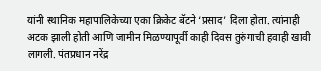यांनी स्थानिक महापालिकेच्या एका क्रिकेट बॅटने ‘प्रसाद’ दिला होता. त्यांनाही अटक झाली होती आणि जामीन मिळण्यापूर्वी काही दिवस तुरुंगाची हवाही खावी लागली. पंतप्रधान नरेंद्र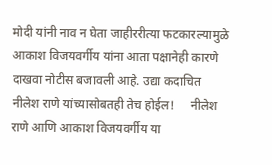मोदी यांनी नाव न घेता जाहीररीत्या फटकारल्यामुळे आकाश विजयवर्गीय यांना आता पक्षानेही कारणे दाखवा नोटीस बजावली आहे. उद्या कदाचित नीलेश राणे यांच्यासोबतही तेच होईल!     नीलेश राणे आणि आकाश विजयवर्गीय या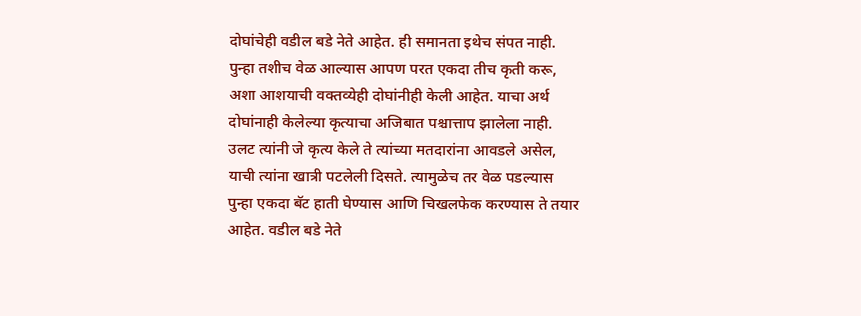दोघांचेही वडील बडे नेते आहेत. ही समानता इथेच संपत नाही. पुन्हा तशीच वेळ आल्यास आपण परत एकदा तीच कृती करू, अशा आशयाची वक्तव्येही दोघांनीही केली आहेत. याचा अर्थ दोघांनाही केलेल्या कृत्याचा अजिबात पश्चात्ताप झालेला नाही. उलट त्यांनी जे कृत्य केले ते त्यांच्या मतदारांना आवडले असेल, याची त्यांना खात्री पटलेली दिसते. त्यामुळेच तर वेळ पडल्यास पुन्हा एकदा बॅट हाती घेण्यास आणि चिखलफेक करण्यास ते तयार आहेत. वडील बडे नेते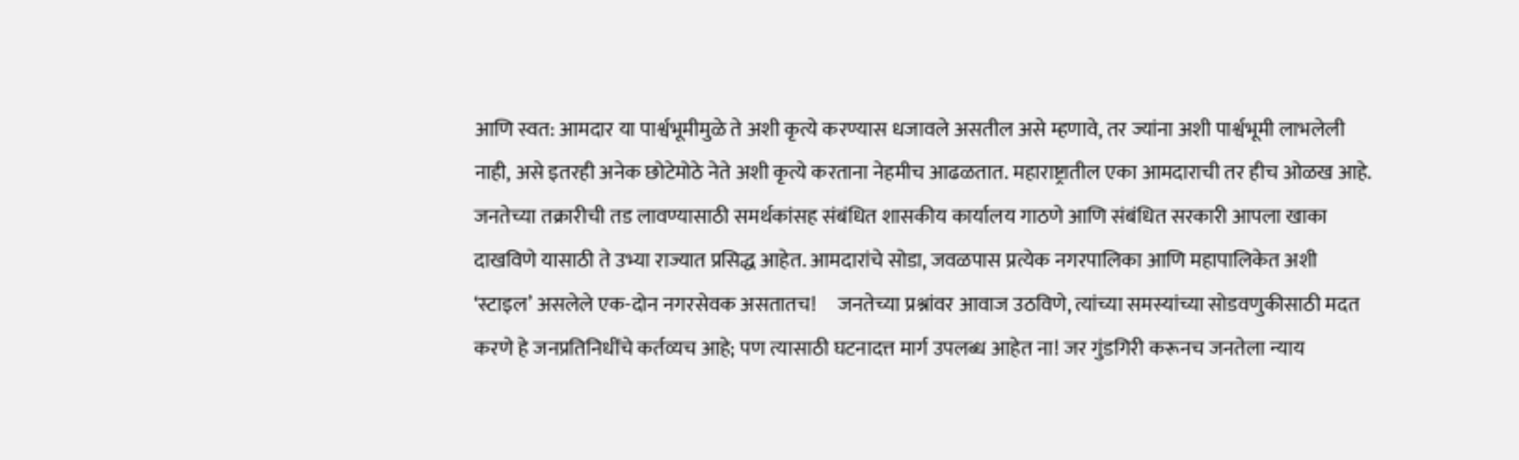आणि स्वत: आमदार या पार्श्वभूमीमुळे ते अशी कृत्ये करण्यास धजावले असतील असे म्हणावे, तर ज्यांना अशी पार्श्वभूमी लाभलेली नाही, असे इतरही अनेक छोटेमोठे नेते अशी कृत्ये करताना नेहमीच आढळतात. महाराष्ट्रातील एका आमदाराची तर हीच ओळख आहे. जनतेच्या तक्रारीची तड लावण्यासाठी समर्थकांसह संबंधित शासकीय कार्यालय गाठणे आणि संबंधित सरकारी आपला खाका दाखविणे यासाठी ते उभ्या राज्यात प्रसिद्ध आहेत. आमदारांचे सोडा, जवळपास प्रत्येक नगरपालिका आणि महापालिकेत अशी ‘स्टाइल’ असलेले एक-दोन नगरसेवक असतातच!     जनतेच्या प्रश्नांवर आवाज उठविणे, त्यांच्या समस्यांच्या सोडवणुकीसाठी मदत करणे हे जनप्रतिनिधींचे कर्तव्यच आहे; पण त्यासाठी घटनादत्त मार्ग उपलब्ध आहेत ना! जर गुंडगिरी करूनच जनतेला न्याय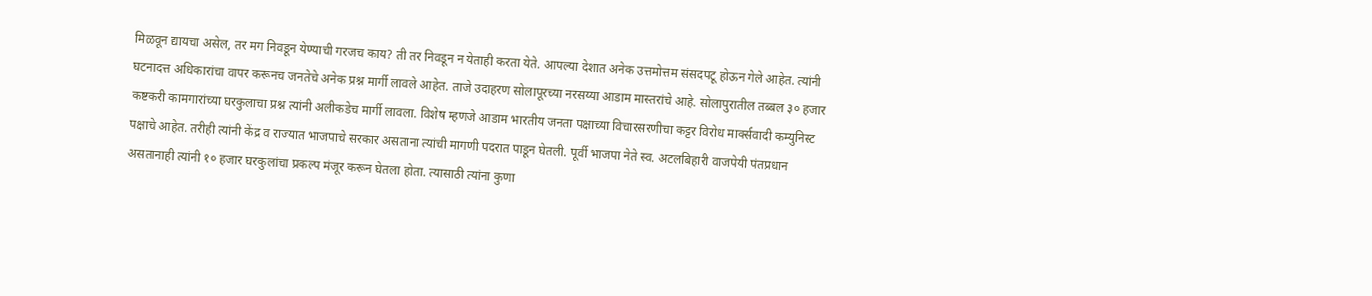मिळवून द्यायचा असेल, तर मग निवडून येण्याची गरजच काय? ती तर निवडून न येताही करता येते. आपल्या देशात अनेक उत्तमोत्तम संसदपटू होऊन गेले आहेत. त्यांनी घटनादत्त अधिकारांचा वापर करूनच जनतेचे अनेक प्रश्न मार्गी लावले आहेत. ताजे उदाहरण सोलापूरच्या नरसय्या आडाम मास्तरांचे आहे. सोलापुरातील तब्बल ३० हजार कष्टकरी कामगारांच्या घरकुलाचा प्रश्न त्यांनी अलीकडेच मार्गी लावला. विशेष म्हणजे आडाम भारतीय जनता पक्षाच्या विचारसरणीचा कट्टर विरोध मार्क्सवादी कम्युनिस्ट पक्षाचे आहेत. तरीही त्यांनी केंद्र व राज्यात भाजपाचे सरकार असताना त्यांची मागणी पदरात पाडून घेतली. पूर्वी भाजपा नेते स्व. अटलबिहारी वाजपेयी पंतप्रधान असतानाही त्यांनी १० हजार घरकुलांचा प्रकल्प मंजूर करून घेतला होता. त्यासाठी त्यांना कुणा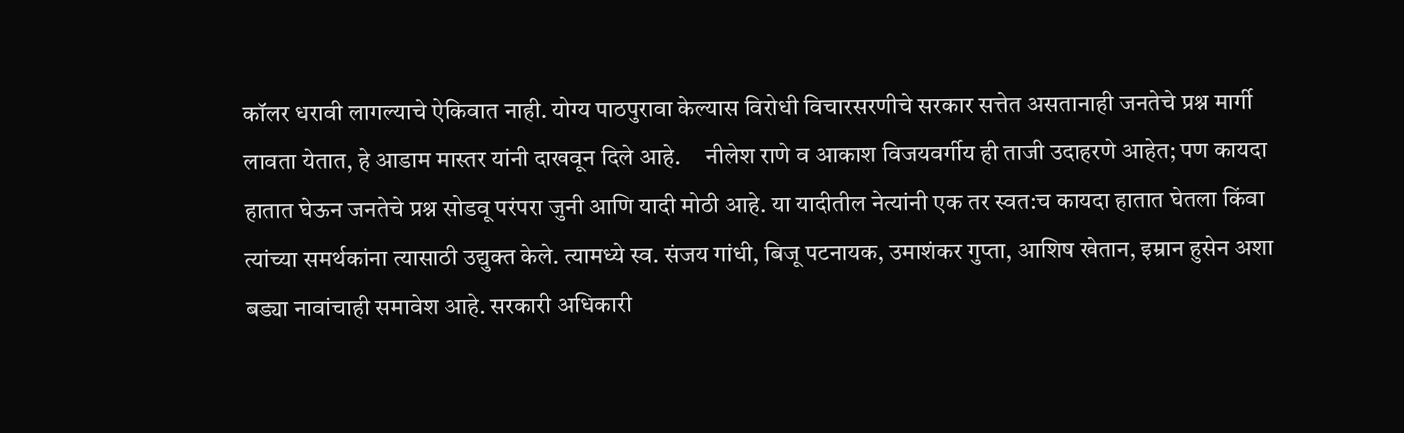कॉलर धरावी लागल्याचे ऐकिवात नाही. योग्य पाठपुरावा केल्यास विरोधी विचारसरणीचे सरकार सत्तेत असतानाही जनतेचे प्रश्न मार्गी लावता येतात, हे आडाम मास्तर यांनी दाखवून दिले आहे.     नीलेश राणे व आकाश विजयवर्गीय ही ताजी उदाहरणे आहेत; पण कायदा हातात घेऊन जनतेचे प्रश्न सोडवू परंपरा जुनी आणि यादी मोठी आहे. या यादीतील नेत्यांनी एक तर स्वत:च कायदा हातात घेतला किंवा त्यांच्या समर्थकांना त्यासाठी उद्युक्त केले. त्यामध्ये स्व. संजय गांधी, बिजू पटनायक, उमाशंकर गुप्ता, आशिष खेतान, इम्रान हुसेन अशा बड्या नावांचाही समावेश आहे. सरकारी अधिकारी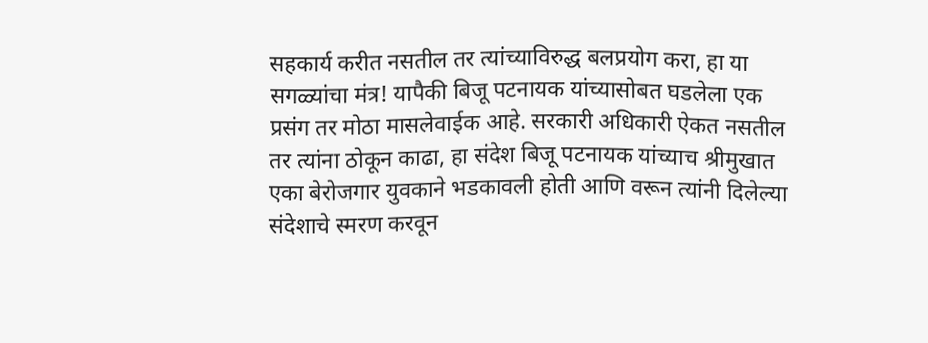सहकार्य करीत नसतील तर त्यांच्याविरुद्ध बलप्रयोग करा, हा या सगळ्यांचा मंत्र! यापैकी बिजू पटनायक यांच्यासोबत घडलेला एक प्रसंग तर मोठा मासलेवाईक आहे. सरकारी अधिकारी ऐकत नसतील तर त्यांना ठोकून काढा, हा संदेश बिजू पटनायक यांच्याच श्रीमुखात एका बेरोजगार युवकाने भडकावली होती आणि वरून त्यांनी दिलेल्या संदेशाचे स्मरण करवून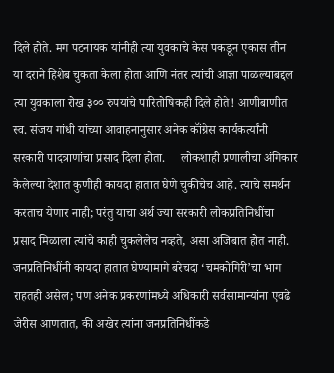दिले होते. मग पटनायक यांनीही त्या युवकाचे केस पकडून एकास तीन या दराने हिशेब चुकता केला होता आणि नंतर त्यांची आज्ञा पाळल्याबद्दल त्या युवकाला रोख ३०० रुपयांचे पारितोषिकही दिले होते! आणीबाणीत स्व. संजय गांधी यांच्या आवाहनानुसार अनेक कॉंग्रेस कार्यकर्त्यांनी सरकारी पादत्राणांचा प्रसाद दिला होता.     लोकशाही प्रणालीचा अंगिकार केलेल्या देशात कुणीही कायदा हातात घेणे चुकीचेच आहे. त्याचे समर्थन करताच येणार नाही; परंतु याचा अर्थ ज्या सरकारी लोकप्रतिनिधींचा प्रसाद मिळाला त्यांचे काही चुकलेलेच नव्हते, असा अजिबात होत नाही.  जनप्रतिनिधींनी कायदा हातात घेण्यामागे बरेचदा ‘चमकोगिरी’चा भाग राहतही असेल; पण अनेक प्रकरणांमध्ये अधिकारी सर्वसामान्यांना एवढे जेरीस आणतात, की अखेर त्यांना जनप्रतिनिधींकडे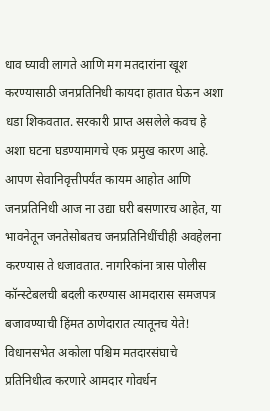धाव घ्यावी लागते आणि मग मतदारांना खूश करण्यासाठी जनप्रतिनिधी कायदा हातात घेऊन अशा धडा शिकवतात. सरकारी प्राप्त असलेले कवच हे अशा घटना घडण्यामागचे एक प्रमुख कारण आहे. आपण सेवानिवृत्तीपर्यंत कायम आहोत आणि जनप्रतिनिधी आज ना उद्या घरी बसणारच आहेत, या भावनेतून जनतेसोबतच जनप्रतिनिधींचीही अवहेलना करण्यास ते धजावतात. नागरिकांना त्रास पोलीस कॉन्स्टेबलची बदली करण्यास आमदारास समजपत्र बजावण्याची हिंमत ठाणेदारात त्यातूनच येते! विधानसभेत अकोला पश्चिम मतदारसंघाचे प्रतिनिधीत्व करणारे आमदार गोवर्धन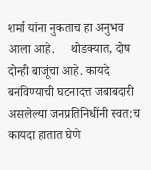शर्मा यांना नुकताच हा अनुभव आला आहे.     थोडक्यात, दोष दोन्ही बाजूंचा आहे. कायदे बनविण्याची घटनादत्त जबाबदारी असलेल्या जनप्रतिनिधींनी स्वत:च कायदा हातात घेणे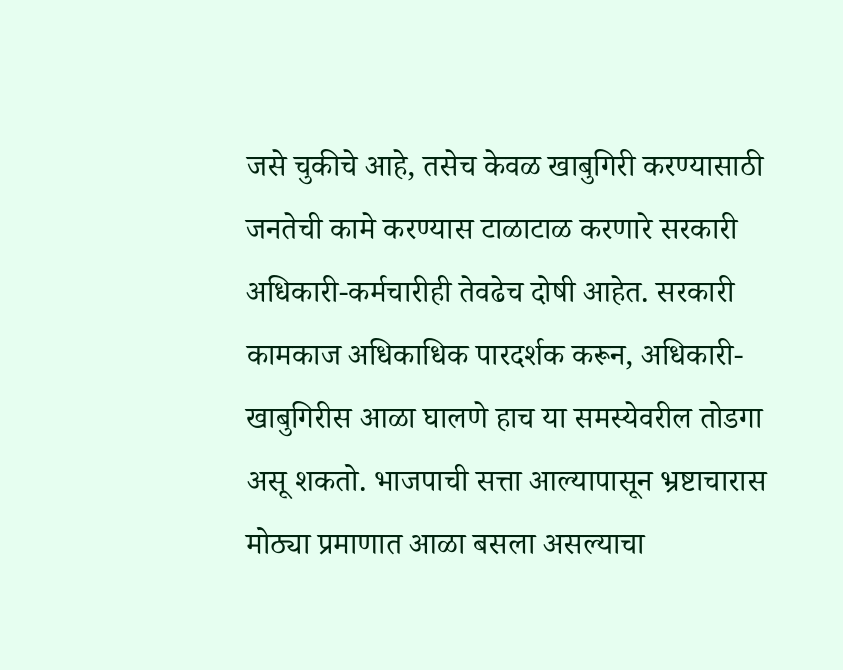जसे चुकीचे आहे, तसेच केवळ खाबुगिरी करण्यासाठी जनतेची कामे करण्यास टाळाटाळ करणारे सरकारी अधिकारी-कर्मचारीही तेवढेच दोषी आहेत. सरकारी कामकाज अधिकाधिक पारदर्शक करून, अधिकारी- खाबुगिरीस आळा घालणे हाच या समस्येवरील तोडगा असू शकतो. भाजपाची सत्ता आल्यापासून भ्रष्टाचारास मोठ्या प्रमाणात आळा बसला असल्याचा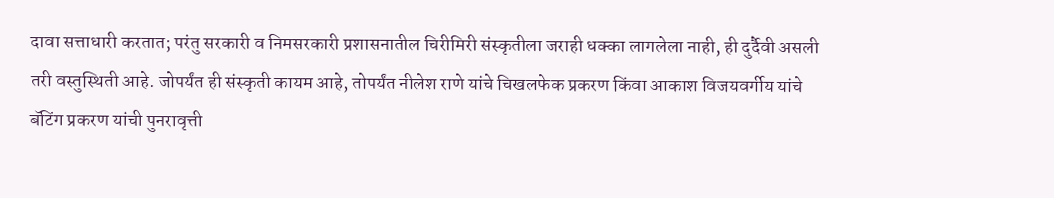दावा सत्ताधारी करतात; परंतु सरकारी व निमसरकारी प्रशासनातील चिरीमिरी संस्कृतीला जराही धक्का लागलेला नाही, ही दुर्दैवी असली तरी वस्तुस्थिती आहे. जोपर्यंत ही संस्कृती कायम आहे, तोपर्यंत नीलेश राणे यांचे चिखलफेक प्रकरण किंवा आकाश विजयवर्गीय यांचे बॅटिंग प्रकरण यांची पुनरावृत्ती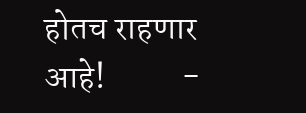होतच राहणार आहे!           -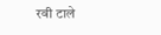रवी टाले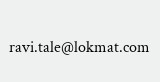ravi.tale@lokmat.com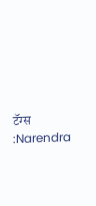टॅग्स :Narendra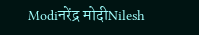Modiनरेंद्र मोदीNilesh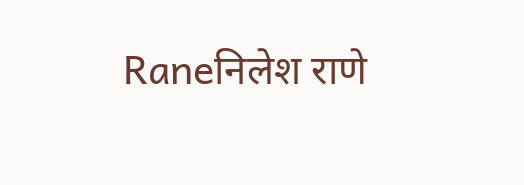Raneनिलेश राणे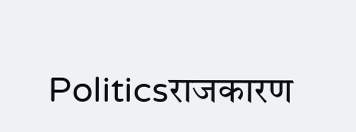Politicsराजकारण